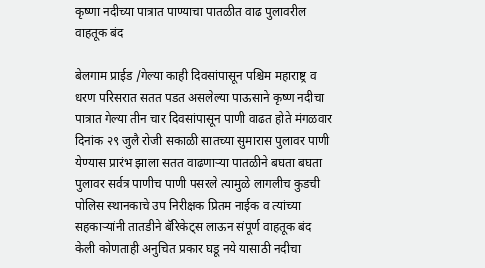कृष्णा नदीच्या पात्रात पाण्याचा पातळीत वाढ पुलावरील वाहतूक बंद

बेलगाम प्राईड /गेल्या काही दिवसांपासून पश्चिम महाराष्ट्र व धरण परिसरात सतत पडत असलेल्या पाऊसाने कृष्ण नदीचा पात्रात गेल्या तीन चार दिवसांपासून पाणी वाढत होते मंगळवार दिनांक २९ जुलै रोजी सकाळी सातच्या सुमारास पुलावर पाणी येण्यास प्रारंभ झाला सतत वाढणाऱ्या पातळीने बघता बघता पुलावर सर्वत्र पाणीच पाणी पसरले त्यामुळे लागलीच कुडची पोलिस स्थानकाचे उप निरीक्षक प्रितम नाईक व त्यांच्या सहकाऱ्यांनी तातडीने बॅरिकेट्स लाऊन संपूर्ण वाहतूक बंद केली कोणताही अनुचित प्रकार घडू नये यासाठी नदीचा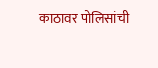काठावर पोलिसांची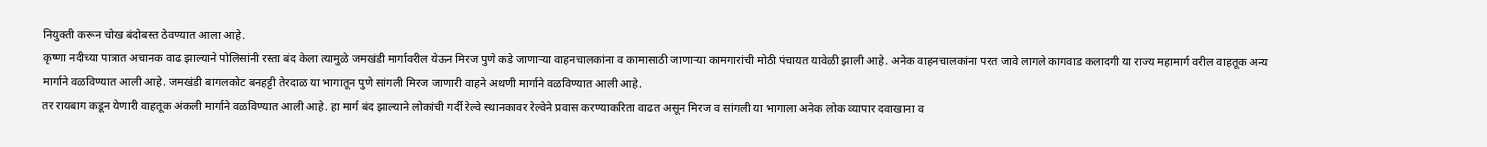नियुक्ती करून चोख बंदोबस्त ठेवण्यात आला आहे.
कृष्णा नदीच्या पात्रात अचानक वाढ झाल्याने पोलिसांनी रस्ता बंद केला त्यामुळे जमखंडी मार्गावरील येऊन मिरज पुणे कडे जाणाऱ्या वाहनचालकांना व कामासाठी जाणाऱ्या कामगारांची मोठी पंचायत यावेळी झाली आहे. अनेक वाहनचालकांना परत जावे लागले कागवाड कलादगी या राज्य महामार्ग वरील वाहतूक अन्य मार्गाने वळविण्यात आली आहे. जमखंडी बागलकोट बनहट्टी तेरदाळ या भागातून पुणे सांगली मिरज जाणारी वाहने अथणी मार्गाने वळविण्यात आली आहे.
तर रायबाग कडून येणारी वाहतूक अंकली मार्गाने वळविण्यात आली आहे. हा मार्ग बंद झाल्याने लोकांची गर्दी रेल्वे स्थानकावर रेल्वेने प्रवास करण्याकरिता वाढत असून मिरज व सांगली या भागाला अनेक लोक व्यापार दवाखाना व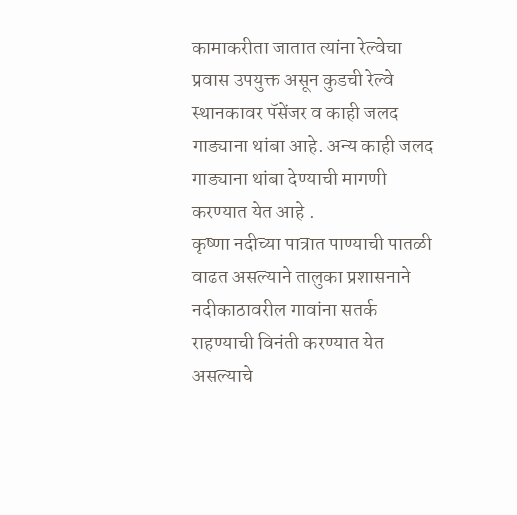कामाकरीता जातात त्यांना रेल्वेचा प्रवास उपयुक्त असून कुडची रेल्वे स्थानकावर पॅसेंजर व काही जलद गाड्याना थांबा आहे. अन्य काही जलद गाड्याना थांबा देण्याची मागणी करण्यात येत आहे .
कृष्णा नदीच्या पात्रात पाण्याची पातळी वाढत असल्याने तालुका प्रशासनाने नदीकाठावरील गावांना सतर्क राहण्याची विनंती करण्यात येत असल्याचे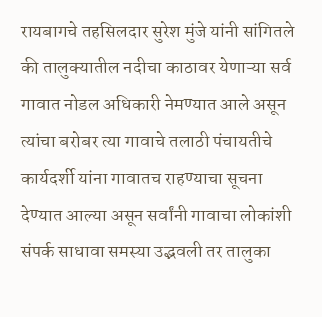रायबागचे तहसिलदार सुरेश मुंजे यांनी सांगितले की तालुक्यातील नदीचा काठावर येणाऱ्या सर्व गावात नोडल अधिकारी नेमण्यात आले असून त्यांचा बरोबर त्या गावाचे तलाठी पंचायतीचे कार्यदर्शी यांना गावातच राहण्याचा सूचना देण्यात आल्या असून सर्वांनी गावाचा लोकांशी संपर्क साधावा समस्या उद्भवली तर तालुका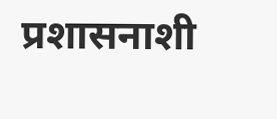प्रशासनाशी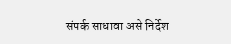संपर्क साधावा असे निर्देश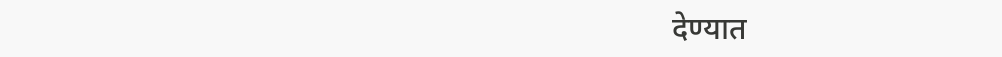देण्यात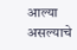आल्या असल्याचे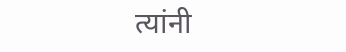त्यांनी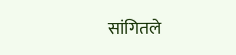सांगितले